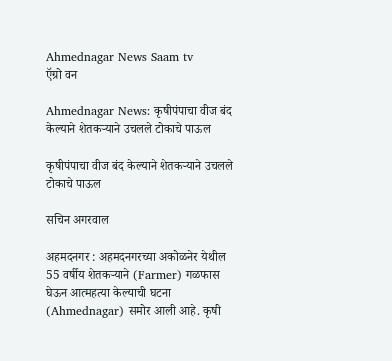Ahmednagar News Saam tv
ऍग्रो वन

Ahmednagar News: कृषीपंपाचा वीज बंद केल्‍याने शेतकऱ्याने उचलले टोकाचे पाऊल

कृषीपंपाचा वीज बंद केल्‍याने शेतकऱ्याने उचलले टोकाचे पाऊल

सचिन अगरवाल

अहमदनगर : अहमदनगरच्या अकोळनेर येथील 55 वर्षीय शेतकऱ्याने (Farmer) गळफास घेऊन आत्महत्या केल्याची घटना (Ahmednagar) समोर आली आहे. कृषी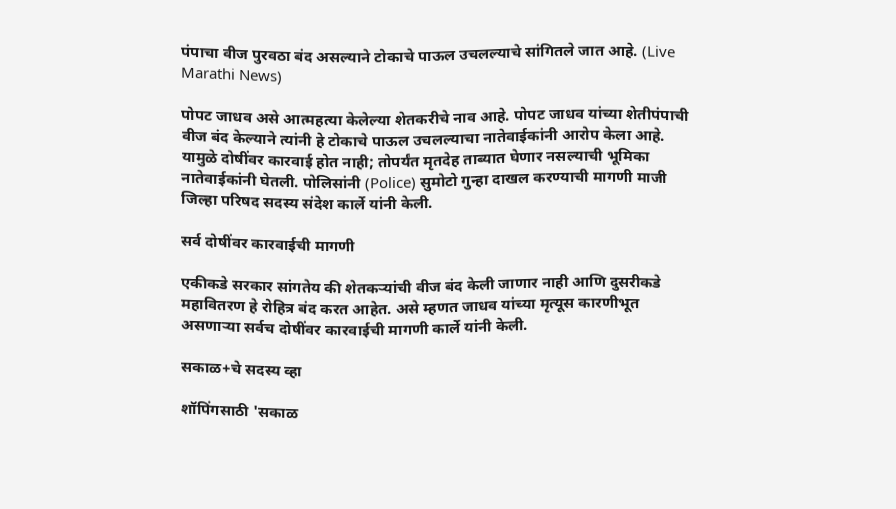पंपाचा वीज पुरवठा बंद असल्‍याने टोकाचे पाऊल उचलल्‍याचे सांगितले जात आहे. (Live Marathi News)

पोपट जाधव असे आत्‍महत्‍या केलेल्‍या शेतकरीचे नाव आहे. पोपट जाधव यांच्या शेतीपंपाची वीज बंद केल्याने त्यांनी हे टोकाचे पाऊल उचलल्याचा नातेवाईकांनी आरोप केला आहे. यामुळे दोषींवर कारवाई होत नाही; तोपर्यंत मृतदेह ताब्यात घेणार नसल्याची भूमिका नातेवाईकांनी घेतली. पोलिसांनी (Police) सुमोटो गुन्हा दाखल करण्याची मागणी माजी जिल्हा परिषद सदस्य संदेश कार्ले यांनी केली.

सर्व दोषींवर कारवाईची मागणी

एकीकडे सरकार सांगतेय की शेतकऱ्यांची वीज बंद केली जाणार नाही आणि दुसरीकडे महावितरण हे रोहित्र बंद करत आहेत. असे म्हणत जाधव यांच्या मृत्यूस कारणीभूत असणाऱ्या सर्वच दोषींवर कारवाईची मागणी कार्ले यांनी केली.

सकाळ+चे सदस्य व्हा

शॉपिंगसाठी 'सकाळ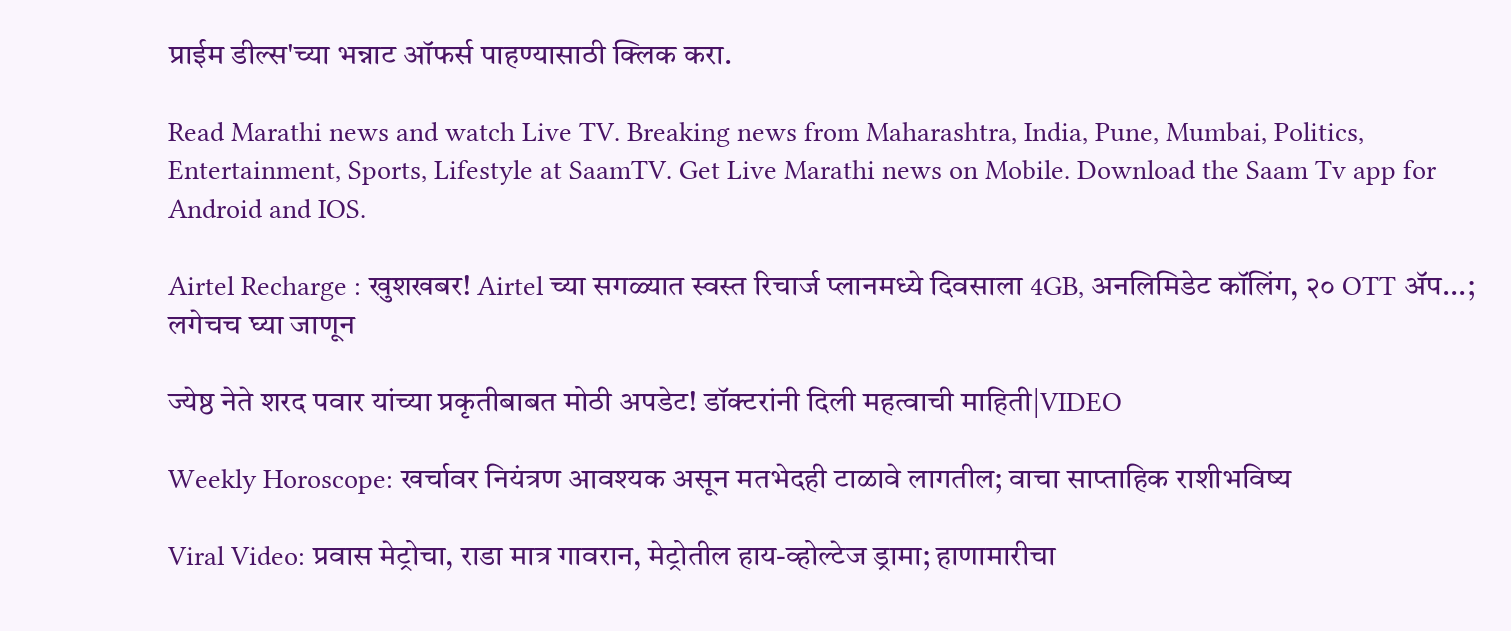प्राईम डील्स'च्या भन्नाट ऑफर्स पाहण्यासाठी क्लिक करा.

Read Marathi news and watch Live TV. Breaking news from Maharashtra, India, Pune, Mumbai, Politics, Entertainment, Sports, Lifestyle at SaamTV. Get Live Marathi news on Mobile. Download the Saam Tv app for Android and IOS.

Airtel Recharge : खुशखबर! Airtel च्या सगळ्यात स्वस्त रिचार्ज प्लानमध्ये दिवसाला 4GB, अनलिमिडेट कॉलिंग, २० OTT ॲप...; लगेचच घ्या जाणून

ज्येष्ठ नेते शरद पवार यांच्या प्रकृतीबाबत मोठी अपडेट! डॉक्टरांनी दिली महत्वाची माहिती|VIDEO

Weekly Horoscope: खर्चावर नियंत्रण आवश्यक असून मतभेदही टाळावे लागतील; वाचा साप्ताहिक राशीभविष्य

Viral Video: प्रवास मेट्रोचा, राडा मात्र गावरान, मेट्रोतील हाय-व्होल्टेज ड्रामा; हाणामारीचा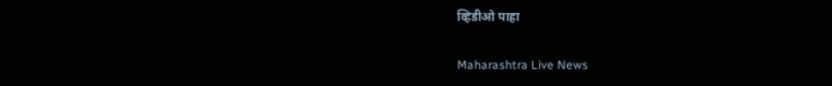व्हिडीओ पाहा

Maharashtra Live News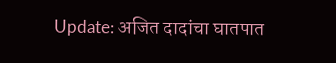Update: अजित दादांचा घातपात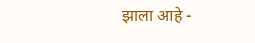झाला आहे -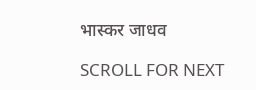भास्कर जाधव

SCROLL FOR NEXT